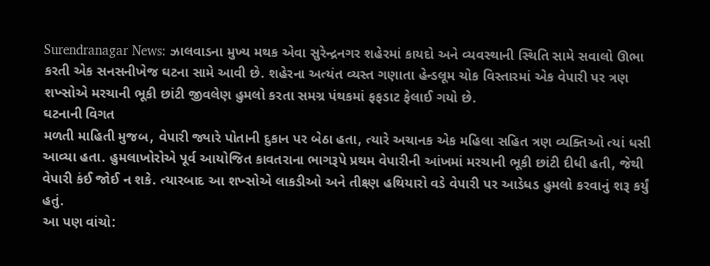Surendranagar News: ઝાલવાડના મુખ્ય મથક એવા સુરેન્દ્રનગર શહેરમાં કાયદો અને વ્યવસ્થાની સ્થિતિ સામે સવાલો ઊભા કરતી એક સનસનીખેજ ઘટના સામે આવી છે. શહેરના અત્યંત વ્યસ્ત ગણાતા હેન્ડલૂમ ચોક વિસ્તારમાં એક વેપારી પર ત્રણ શખ્સોએ મરચાની ભૂકી છાંટી જીવલેણ હુમલો કરતા સમગ્ર પંથકમાં ફફડાટ ફેલાઈ ગયો છે.
ઘટનાની વિગત
મળતી માહિતી મુજબ, વેપારી જ્યારે પોતાની દુકાન પર બેઠા હતા, ત્યારે અચાનક એક મહિલા સહિત ત્રણ વ્યક્તિઓ ત્યાં ધસી આવ્યા હતા. હુમલાખોરોએ પૂર્વ આયોજિત કાવતરાના ભાગરૂપે પ્રથમ વેપારીની આંખમાં મરચાની ભૂકી છાંટી દીધી હતી, જેથી વેપારી કંઈ જોઈ ન શકે. ત્યારબાદ આ શખ્સોએ લાકડીઓ અને તીક્ષ્ણ હથિયારો વડે વેપારી પર આડેધડ હુમલો કરવાનું શરૂ કર્યું હતું.
આ પણ વાંચો: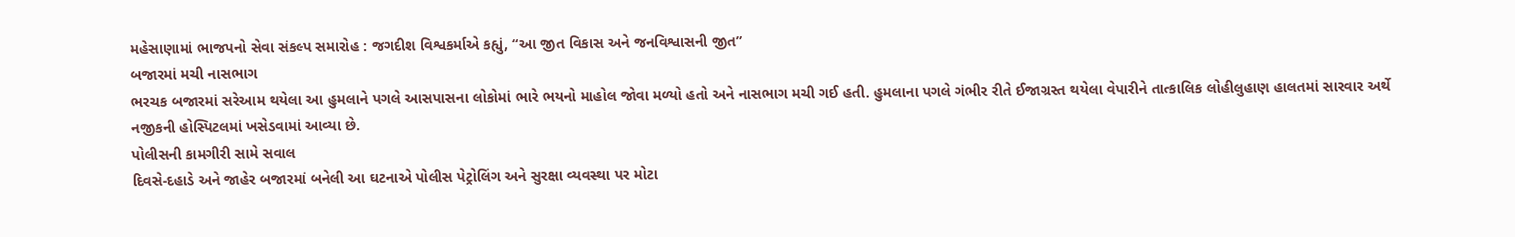મહેસાણામાં ભાજપનો સેવા સંકલ્પ સમારોહ : જગદીશ વિશ્વકર્માએ કહ્યું, “આ જીત વિકાસ અને જનવિશ્વાસની જીત”
બજારમાં મચી નાસભાગ
ભરચક બજારમાં સરેઆમ થયેલા આ હુમલાને પગલે આસપાસના લોકોમાં ભારે ભયનો માહોલ જોવા મળ્યો હતો અને નાસભાગ મચી ગઈ હતી. હુમલાના પગલે ગંભીર રીતે ઈજાગ્રસ્ત થયેલા વેપારીને તાત્કાલિક લોહીલુહાણ હાલતમાં સારવાર અર્થે નજીકની હોસ્પિટલમાં ખસેડવામાં આવ્યા છે.
પોલીસની કામગીરી સામે સવાલ
દિવસે-દહાડે અને જાહેર બજારમાં બનેલી આ ઘટનાએ પોલીસ પેટ્રોલિંગ અને સુરક્ષા વ્યવસ્થા પર મોટા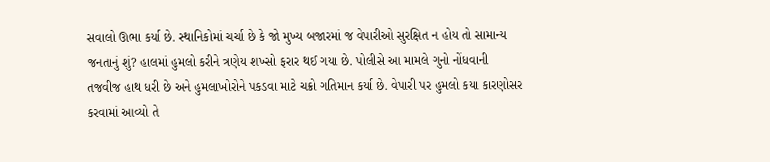સવાલો ઊભા કર્યા છે. સ્થાનિકોમાં ચર્ચા છે કે જો મુખ્ય બજારમાં જ વેપારીઓ સુરક્ષિત ન હોય તો સામાન્ય જનતાનું શું? હાલમાં હુમલો કરીને ત્રણેય શખ્સો ફરાર થઈ ગયા છે. પોલીસે આ મામલે ગુનો નોંધવાની તજવીજ હાથ ધરી છે અને હુમલાખોરોને પકડવા માટે ચક્રો ગતિમાન કર્યા છે. વેપારી પર હુમલો કયા કારણોસર કરવામાં આવ્યો તે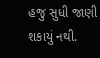હજુ સુધી જાણી શકાયું નથી.